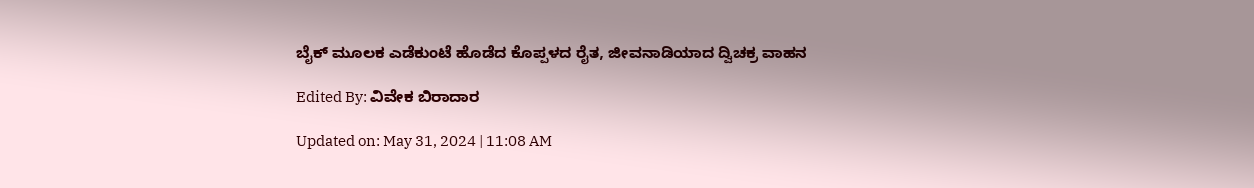ಬೈಕ್ ಮೂಲಕ ಎಡೆಕುಂಟೆ ಹೊಡೆದ ಕೊಪ್ಪಳದ ರೈತ, ಜೀವನಾಡಿಯಾದ ದ್ವಿಚಕ್ರ ವಾಹನ

Edited By: ವಿವೇಕ ಬಿರಾದಾರ

Updated on: May 31, 2024 | 11:08 AM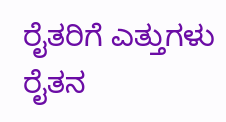ರೈತರಿಗೆ ಎತ್ತುಗಳು ರೈತನ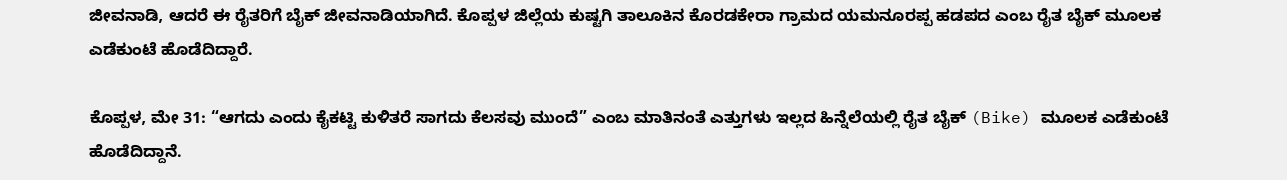ಜೀವನಾಡಿ, ಆದರೆ ಈ ರೈತರಿಗೆ ಬೈಕ್ ಜೀವನಾಡಿಯಾಗಿದೆ. ಕೊಪ್ಪಳ ಜಿಲ್ಲೆಯ ಕುಷ್ಟಗಿ ತಾಲೂಕಿನ ಕೊರಡಕೇರಾ ಗ್ರಾಮದ ಯಮನೂರಪ್ಪ ಹಡಪದ ಎಂಬ ರೈತ ಬೈಕ್ ಮೂಲಕ ಎಡೆಕುಂಟೆ ಹೊಡೆದಿದ್ದಾರೆ.

ಕೊಪ್ಪಳ, ಮೇ 31: “ಆಗದು ಎಂದು ಕೈಕಟ್ಟಿ ಕುಳಿತರೆ ಸಾಗದು ಕೆಲಸವು ಮುಂದೆ” ಎಂಬ ಮಾತಿನಂತೆ ಎತ್ತುಗಳು ಇಲ್ಲದ ಹಿನ್ನೆಲೆಯಲ್ಲಿ ರೈತ ಬೈಕ್ (Bike) ಮೂಲಕ ಎಡೆಕುಂಟೆ ಹೊಡೆದಿದ್ದಾನೆ.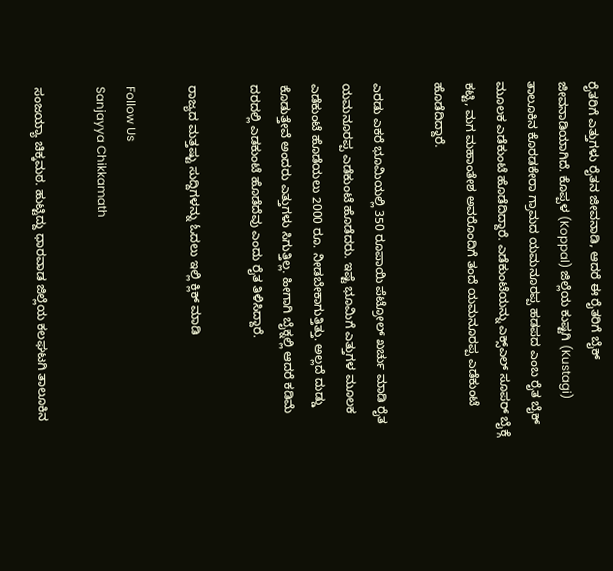ರೈತರಿಗೆ ಎತ್ತುಗಳು ರೈತನ ಜೀವನಾಡಿ, ಆದರೆ ಈ ರೈತರಿಗೆ ಬೈಕ್ ಜೀವನಾಡಿಯಾಗಿದೆ. ಕೊಪ್ಪಳ (Koppal) ಜಿಲ್ಲೆಯ ಕುಷ್ಟಗಿ (Kustagi) ತಾಲೂಕಿನ ಕೊರಡಕೇರಾ ಗ್ರಾಮದ ಯಮನೂರಪ್ಪ ಹಡಪದ ಎಂಬ ರೈತ ಬೈಕ್ ಮೂಲಕ ಎಡೆಕುಂಟೆ ಹೊಡೆದಿದ್ದಾರೆ. ಎಡೆಕುಂಟೆಯನ್ನು ಎಕ್ಸ್ಎಲ್ ಸೂಪರ್ ಬೈಕ್ಗೆ ಕಟ್ಟಿ, ಮಗ ಮಹಾಂತೇಶ ಅವರೊಂದಿಗೆ ತಂದೆ ಯಮನೂರಪ್ಪ ಎಡೆಕುಂಟೆ ಹೊಡೆದಿದ್ದಾರೆ.

ಎರಡು ಎಕರೆ ಭೂಮಿಯಲ್ಲಿ 350 ರೂಪಾಯಿ ಪೆಟ್ರೋಲ್ ಖರ್ಚು ಮಾಡಿ ರೈತ ಯಮನೂರಪ್ಪ ಎಡೆಕುಂಟೆ ಹೊಡೆದರು. ಇಷ್ಟೆ ಭೂಮಿಗೆ ಎತ್ತುಗಳ ಮೂಲಕ ಎಡೆಕುಂಟೆ ಹೊಡೆಯಲು 2000 ರೂ. ನೀಡಬೇಕಾಗುತ್ತಿತ್ತು. ಅಲ್ಲದೆ ದುಡ್ಡು ಕೊಡುತ್ತೇವೆ ಅಂದರು ಎತ್ತುಗಳು ಸಿಗುತ್ತಿಲ್ಲ. ಹೀಗಾಗಿ ಬೈಕ್ನಲ್ಲಿ ಆದರೆ ಕಡಿಮೆ ದರದಲ್ಲಿ ಎಡಕುಂಟೆ ಹೊಡೆದೆವು ಎಂದು ರೈತ ತಿಳಿಸಿದ್ದಾರೆ.

ರಾಜ್ಯದ ಮತ್ತಷ್ಟು ಸುದ್ದಿಗಳನ್ನು ಓದಲು ಇಲ್ಲಿ ಕ್ಲಿಕ್ ಮಾಡಿ

Follow Us
Sanjayya Chikkamath

ಸಂಜಯ್ಯಾ ಚಿಕ್ಕಮಠ. ಹುಟ್ಟಿದ್ದು ಧಾರವಾಡ ಜಿಲ್ಲೆಯ ಕಲಘಟಗಿ ತಾಲೂಕಿನ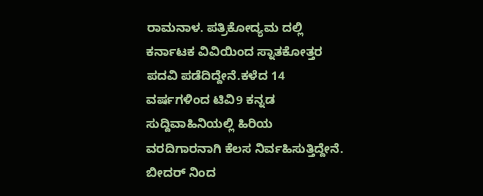ರಾಮನಾಳ. ಪತ್ರಿಕೋದ್ಯಮ ದಲ್ಲಿ ಕರ್ನಾಟಕ ವಿವಿಯಿಂದ ಸ್ನಾತಕೋತ್ತರ ಪದವಿ ಪಡೆದಿದ್ದೇನೆ.ಕಳೆದ 14 ವರ್ಷಗಳಿಂದ ಟಿವಿ9 ಕನ್ನಡ ಸುದ್ದಿವಾಹಿನಿಯಲ್ಲಿ ಹಿರಿಯ ವರದಿಗಾರನಾಗಿ ಕೆಲಸ ನಿರ್ವಹಿಸುತ್ತಿದ್ದೇನೆ. ಬೀದರ್ ನಿಂದ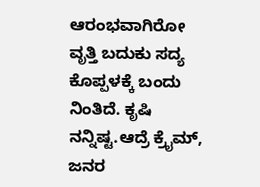ಆರಂಭವಾಗಿರೋ ವೃತ್ತಿ ಬದುಕು ‌ಸದ್ಯ ಕೊಪ್ಪಳಕ್ಕೆ ಬಂದು ನಿಂತಿದೆ. ಕೃಷಿ ನನ್ನಿಷ್ಟ.ಆದ್ರೆ ಕ್ರೈಮ್, ಜನರ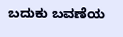ಬದುಕು ಬವಣೆಯ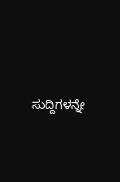ಸುದ್ದಿಗಳನ್ನೇ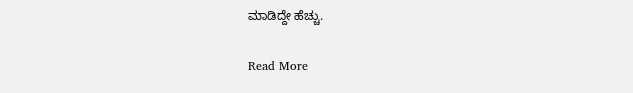ಮಾಡಿದ್ದೇ ಹೆಚ್ಚು.

Read More